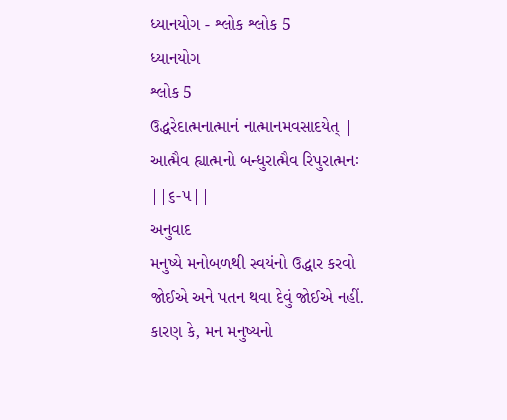ધ્યાનયોગ - શ્લોક શ્લોક 5
ધ્યાનયોગ
શ્લોક 5
ઉદ્ધરેદાત્મનાત્માનં નાત્માનમવસાદયેત્ |
આત્મૈવ હ્યાત્મનો બન્ધુરાત્મૈવ રિપુરાત્મનઃ ||૬-૫||
અનુવાદ
મનુષ્યે મનોબળથી સ્વયંનો ઉદ્ધાર કરવો જોઈએ અને પતન થવા દેવું જોઈએ નહીં. કારણ કે, મન મનુષ્યનો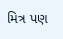મિત્ર પણ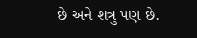છે અને શત્રુ પણ છે.